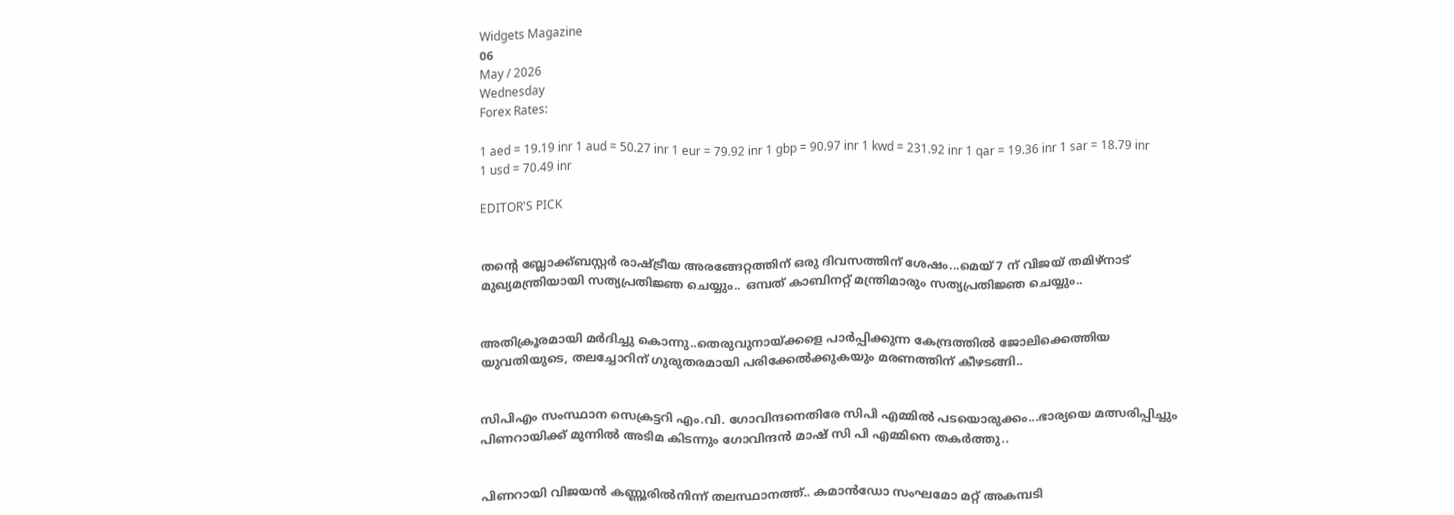Widgets Magazine
06
May / 2026
Wednesday
Forex Rates:

1 aed = 19.19 inr 1 aud = 50.27 inr 1 eur = 79.92 inr 1 gbp = 90.97 inr 1 kwd = 231.92 inr 1 qar = 19.36 inr 1 sar = 18.79 inr 1 usd = 70.49 inr

EDITOR'S PICK


തന്റെ ബ്ലോക്ക്ബസ്റ്റർ രാഷ്ട്രീയ അരങ്ങേറ്റത്തിന് ഒരു ദിവസത്തിന് ശേഷം...മെയ് 7 ന് വിജയ് തമിഴ്‌നാട് മുഖ്യമന്ത്രിയായി സത്യപ്രതിജ്ഞ ചെയ്യും.. ഒമ്പത് കാബിനറ്റ് മന്ത്രിമാരും സത്യപ്രതിജ്ഞ ചെയ്യും..


അതിക്രൂരമായി മർദിച്ചു കൊന്നു..തെരുവുനായ്ക്കളെ പാർപ്പിക്കുന്ന കേന്ദ്രത്തിൽ ജോലിക്കെത്തിയ യുവതിയുടെ, തലച്ചോറിന് ഗുരുതരമായി പരിക്കേല്‍ക്കുകയും മരണത്തിന് കീഴടങ്ങി..


സിപിഎം സംസ്ഥാന സെക്രട്ടറി എം.വി. ഗോവിന്ദനെതിരേ സിപി എമ്മിൽ പടയൊരുക്കം...ഭാര്യയെ മത്സരിപ്പിച്ചും പിണറായിക്ക് മുന്നിൽ അടിമ കിടന്നും ഗോവിന്ദൻ മാഷ് സി പി എമ്മിനെ തകർത്തു..


പിണറായി വിജയൻ കണ്ണൂരിൽനിന്ന് തലസ്ഥാനത്ത്.. കമാൻഡോ സംഘമോ മറ്റ് അകമ്പടി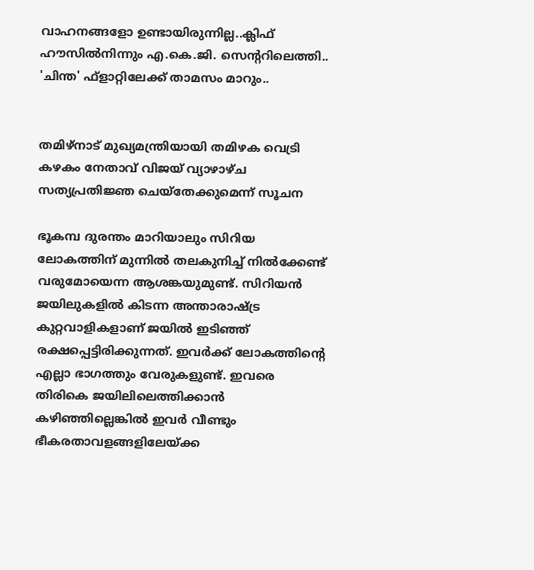വാഹനങ്ങളോ ഉണ്ടായിരുന്നില്ല..ക്ലിഫ് ഹൗസിൽനിന്നും എ.കെ.ജി. സെന്ററിലെത്തി.. 'ചിന്ത' ഫ്‌ളാറ്റിലേക്ക് താമസം മാറും..


തമിഴ്‌നാട് മുഖ്യമന്ത്രിയായി തമിഴക വെട്രി കഴകം നേതാവ് വിജയ് വ്യാഴാഴ്ച സത്യപ്രതിജ്ഞ ചെയ്തേക്കുമെന്ന് സൂചന

ഭൂകമ്പ ദുരന്തം മാറിയാലും സിറിയ ലോകത്തിന് മുന്നില്‍ തലകുനിച്ച് നില്‍ക്കേണ്ട് വരുമോയെന്ന ആശങ്കയുമുണ്ട്. സിറിയന്‍ ജയിലുകളില്‍ കിടന്ന അന്താരാഷ്ട്ര കുറ്റവാളികളാണ് ജയില്‍ ഇടിഞ്ഞ് രക്ഷപ്പെട്ടിരിക്കുന്നത്. ഇവര്‍ക്ക് ലോകത്തിന്റെ എല്ലാ ഭാഗത്തും വേരുകളുണ്ട്. ഇവരെ തിരികെ ജയിലിലെത്തിക്കാന്‍ കഴിഞ്ഞില്ലെങ്കില്‍ ഇവര്‍ വീണ്ടും ഭീകരതാവളങ്ങളിലേയ്ക്ക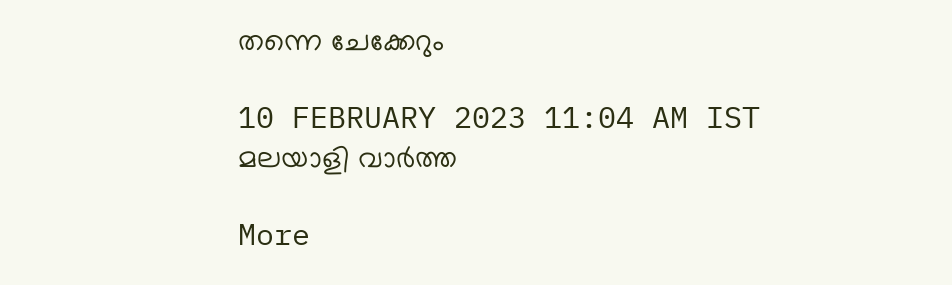തന്നെ ചേക്കേറും

10 FEBRUARY 2023 11:04 AM IST
മലയാളി വാര്‍ത്ത

More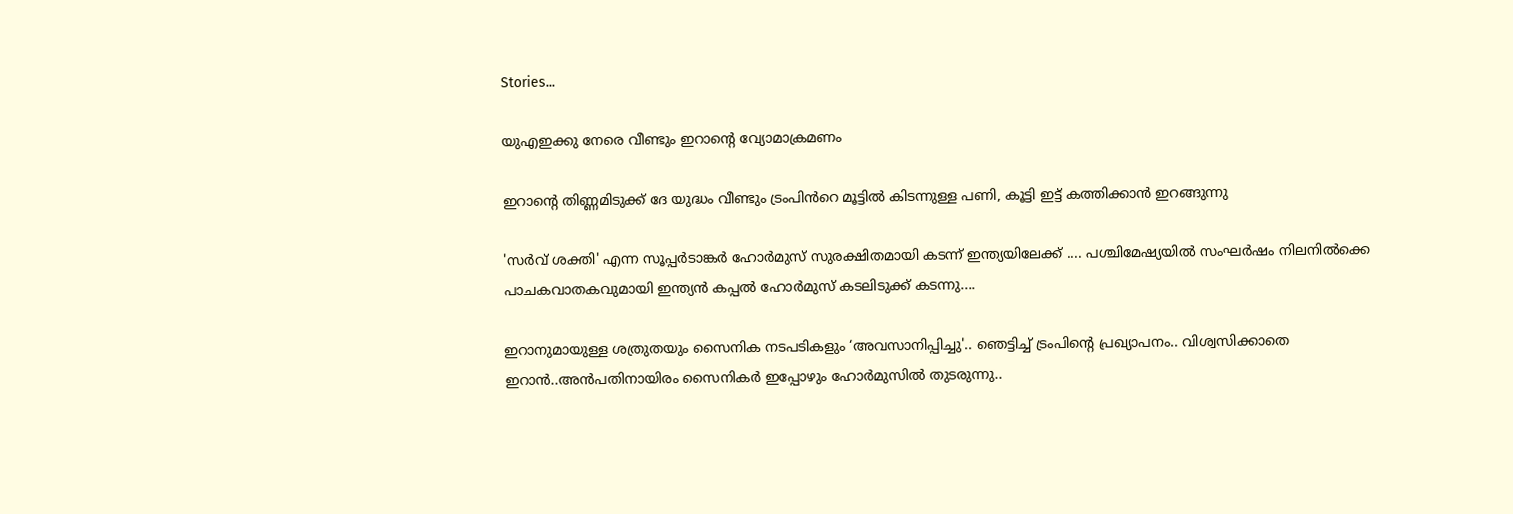Stories...

യുഎഇക്കു നേരെ വീണ്ടും ഇറാന്റെ വ്യോമാക്രമണം

ഇറാന്റെ തിണ്ണമിടുക്ക് ദേ യുദ്ധം വീണ്ടും ട്രംപിൻറെ മൂട്ടിൽ കിടന്നുള്ള പണി, കൂട്ടി ഇട്ട് കത്തിക്കാൻ ഇറങ്ങുന്നു

'സർവ് ശക്തി' എന്ന സൂപ്പർടാങ്കർ ഹോർമുസ് സുരക്ഷിതമായി കടന്ന് ഇന്ത്യയിലേക്ക് .... പശ്ചിമേഷ്യയിൽ സംഘർഷം നിലനിൽക്കെ പാചകവാതകവുമായി ഇന്ത്യൻ കപ്പൽ ഹോർമുസ് കടലിടുക്ക് കടന്നു....

ഇറാനുമായുള്ള ശത്രുതയും സൈനിക നടപടികളും ‘അവസാനിപ്പിച്ചു'.. ഞെട്ടിച്ച് ട്രംപിന്‍റെ പ്രഖ്യാപനം.. വിശ്വസിക്കാതെ ഇറാൻ..അൻപതിനായിരം സൈനികർ ഇപ്പോഴും ഹോർമുസിൽ തുടരുന്നു..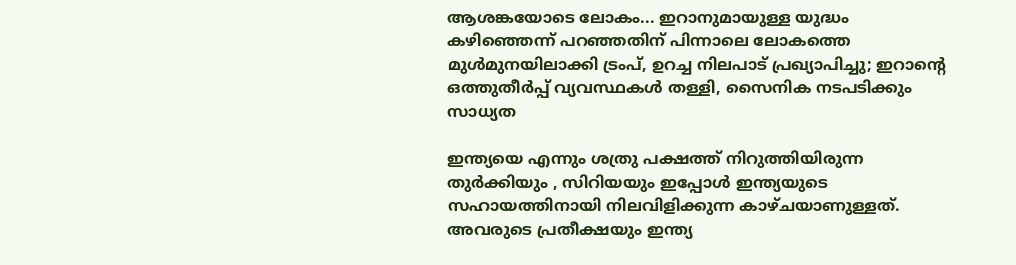ആശങ്കയോടെ ലോകം... ഇറാനുമായുള്ള യുദ്ധം കഴിഞ്ഞെന്ന് പറഞ്ഞതിന് പിന്നാലെ ലോകത്തെ മുൾമുനയിലാക്കി ട്രംപ്, ഉറച്ച നിലപാട് പ്രഖ്യാപിച്ചു; ഇറാന്‍റെ ഒത്തുതീർപ്പ് വ്യവസ്ഥകൾ തള്ളി, സൈനിക നടപടിക്കും സാധ്യത

ഇന്ത്യയെ എന്നും ശത്രു പക്ഷത്ത് നിറുത്തിയിരുന്ന തുര്‍ക്കിയും , സിറിയയും ഇപ്പോള്‍ ഇന്ത്യയുടെ സഹായത്തിനായി നിലവിളിക്കുന്ന കാഴ്ചയാണുള്ളത്. അവരുടെ പ്രതീക്ഷയും ഇന്ത്യ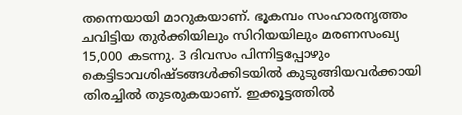തന്നെയായി മാറുകയാണ്. ഭൂകമ്പം സംഹാരനൃത്തം ചവിട്ടിയ തുര്‍ക്കിയിലും സിറിയയിലും മരണസംഖ്യ 15,000 കടന്നു. 3 ദിവസം പിന്നിട്ടപ്പോഴും കെട്ടിടാവശിഷ്ടങ്ങള്‍ക്കിടയില്‍ കുടുങ്ങിയവര്‍ക്കായി തിരച്ചില്‍ തുടരുകയാണ്. ഇക്കൂട്ടത്തില്‍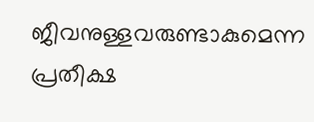ജീവനുള്ളവരുണ്ടാകുമെന്ന പ്രതീക്ഷ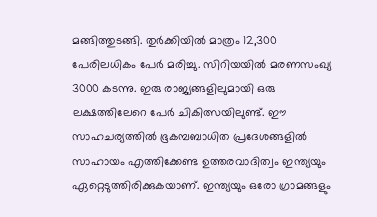മങ്ങിത്തുടങ്ങി. തുര്‍ക്കിയില്‍ മാത്രം 12,300 പേരിലധികം പേര്‍ മരിച്ചു. സിറിയയില്‍ മരണസംഖ്യ 3000 കടന്നു. ഇരു രാജ്യങ്ങളിലുമായി ഒരു ലക്ഷത്തിലേറെ പേര്‍ ചികിത്സയിലുണ്ട്. ഈ സാഹചര്യത്തില്‍ ഭൂകമ്പബാധിത പ്രദേശങ്ങളില്‍ സാഹായം എത്തിക്കേണ്ട ഉത്തരവാദിത്വം ഇന്ത്യയും ഏറ്റെടുത്തിരിക്കുകയാണ്. ഇന്ത്യയും ഒരോ ഗ്രാമങ്ങളും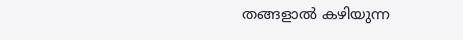തങ്ങളാല്‍ കഴിയുന്ന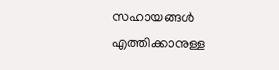സഹായങ്ങള്‍ എത്തിക്കാനുള്ള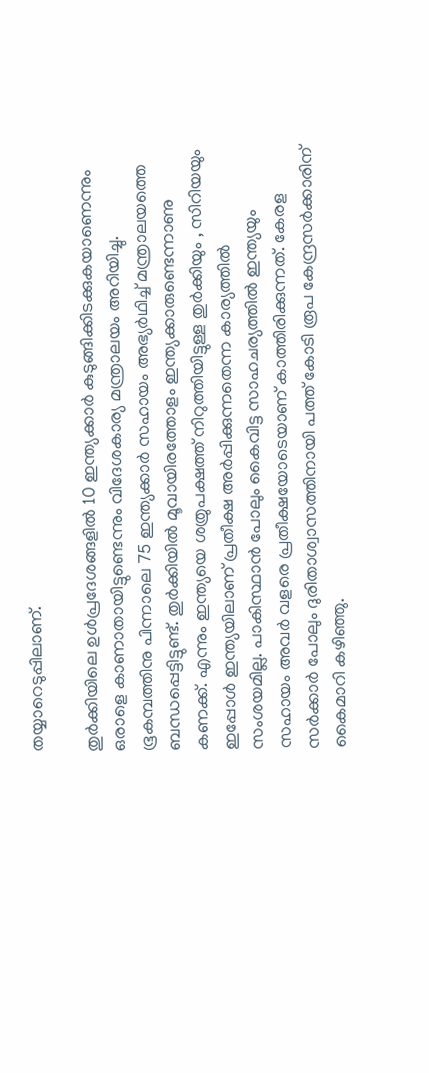തയ്യാറെടുപ്പിലാണ്.

തുര്‍ക്കിയിലെ ഉള്‍പ്രദേശങ്ങളില്‍ 10 ഇന്ത്യക്കാര്‍ കുടുങ്ങിക്കിടക്കുകയാണെന്നും ഒരാളെ കാണാതായിട്ടുണ്ടെന്നും വിദേശകാര്യ മന്ത്രാലയം അറിയിച്ചു. ഭൂകമ്പത്തിനു പിന്നാലെ 75 ഇന്ത്യക്കാര്‍ സഹായം അഭ്യര്‍ഥിച്ച് മന്ത്രാലയത്തെ ബന്ധപ്പെട്ടിട്ടുണ്ട്. തുര്‍ക്കിയില്‍ മൂവായിരത്തോളം ഇന്ത്യക്കാരുണ്ടെന്നാണു കണക്ക്. എന്നും ഇന്ത്യയെ ശത്രുപക്ഷത്ത് നിറുത്തിയിട്ടുള്ള തുര്‍ക്കിയും , സിറിയയും ഇപ്പോള്‍ ഇന്ത്യയിലാണ് പ്രതീക്ഷ അര്‍പ്പിക്കുന്നതെന്ന കാര്യത്തില്‍ സംശയമില്ല. പാകിസ്ഥാന്‍ പോലും കൈവിട്ട സാഹചര്യത്തില്‍ ഇന്ത്യയും സഹായം അവര്‍ വളരെ പ്രതീക്ഷയോടെയാണ് കാത്തിരിക്കുന്നത്. കേരള സര്‍ക്കാര്‍ പോലും ദുരിതാശ്വാസത്തിനായി പത്ത് കോടി രൂപ കേന്ദ്രസര്‍ക്കാരിന് കൈമാറി കഴിഞ്ഞു.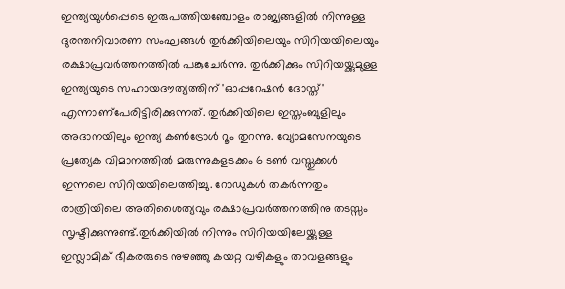ഇന്ത്യയുള്‍പ്പെടെ ഇരുപത്തിയഞ്ചോളം രാജ്യങ്ങളില്‍ നിന്നുള്ള ദുരന്തനിവാരണ സംഘങ്ങള്‍ തുര്‍ക്കിയിലെയും സിറിയയിലെയും രക്ഷാപ്രവര്‍ത്തനത്തില്‍ പങ്കുചേര്‍ന്നു. തുര്‍ക്കിക്കും സിറിയയ്ക്കുമുള്ള ഇന്ത്യയുടെ സഹായദൗത്യത്തിന് 'ഓപ്പറേഷന്‍ ദോസ്ത്' എന്നാണ്‌പേരിട്ടിരിക്കുന്നത്. തുര്‍ക്കിയിലെ ഇസ്തംബുളിലും അദാനയിലും ഇന്ത്യ കണ്‍ട്രോള്‍ റൂം തുറന്നു. വ്യോമസേനയുടെ പ്രത്യേക വിമാനത്തില്‍ മരുന്നുകളടക്കം 6 ടണ്‍ വസ്തുക്കള്‍ ഇന്നലെ സിറിയയിലെത്തിച്ചു. റോഡുകള്‍ തകര്‍ന്നതും രാത്രിയിലെ അതിശൈത്യവും രക്ഷാപ്രവര്‍ത്തനത്തിനു തടസ്സം സൃഷ്ടിക്കുന്നുണ്ട്.തുര്‍ക്കിയില്‍ നിന്നും സിറിയയിലേയ്ക്കുള്ള ഇസ്ലാമിക് ഭീകരരുടെ നുഴഞ്ഞു കയറ്റ വഴികളും താവളങ്ങളും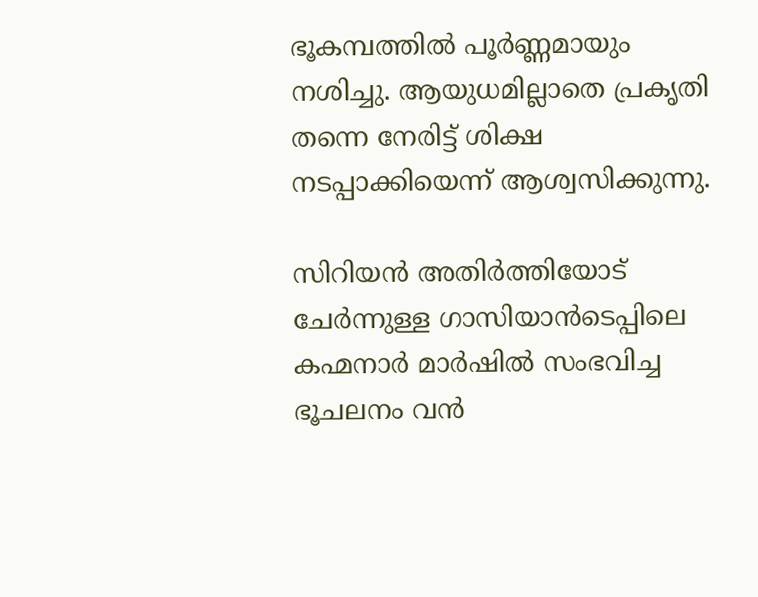ഭൂകമ്പത്തില്‍ പൂര്‍ണ്ണമായും നശിച്ചു. ആയുധമില്ലാതെ പ്രകൃതി തന്നെ നേരിട്ട് ശിക്ഷ നടപ്പാക്കിയെന്ന് ആശ്വസിക്കുന്നു.

സിറിയന്‍ അതിര്‍ത്തിയോട് ചേര്‍ന്നുള്ള ഗാസിയാന്‍ടെപ്പിലെ കഹ്മനാര്‍ മാര്‍ഷില്‍ സംഭവിച്ച ഭൂചലനം വന്‍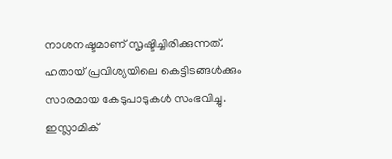നാശനഷ്ടമാണ് സൃഷ്ടിച്ചിരിക്കുന്നത്. ഹതായ് പ്രവിശ്യയിലെ കെട്ടിടങ്ങള്‍ക്കും സാരമായ കേടുപാടുകള്‍ സംഭവിച്ചു. ഇസ്ലാമിക്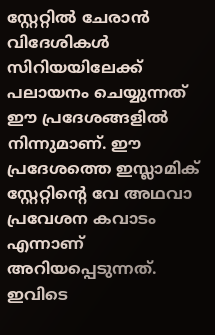സ്റ്റേറ്റില്‍ ചേരാന്‍ വിദേശികള്‍ സിറിയയിലേക്ക് പലായനം ചെയ്യുന്നത് ഈ പ്രദേശങ്ങളില്‍ നിന്നുമാണ്. ഈ പ്രദേശത്തെ ഇസ്ലാമിക് സ്റ്റേറ്റിന്റെ വേ അഥവാ പ്രവേശന കവാടം എന്നാണ് അറിയപ്പെടുന്നത്. ഇവിടെ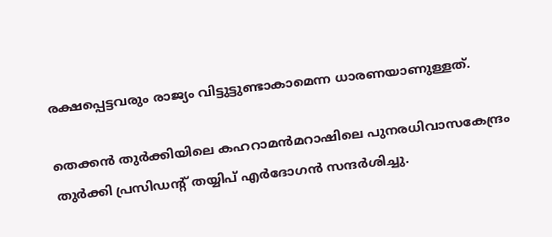രക്ഷപ്പെട്ടവരും രാജ്യം വിട്ടുട്ടുണ്ടാകാമെന്ന ധാരണയാണുള്ളത്.

തെക്കന്‍ തുര്‍ക്കിയിലെ കഹറാമന്‍മറാഷിലെ പുനരധിവാസകേന്ദ്രം തുര്‍ക്കി പ്രസിഡന്റ് തയ്യിപ് എര്‍ദോഗന്‍ സന്ദര്‍ശിച്ചു.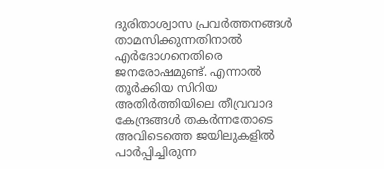ദുരിതാശ്വാസ പ്രവര്‍ത്തനങ്ങള്‍ താമസിക്കുന്നതിനാല്‍ എര്‍ദോഗനെതിരെ ജനരോഷമുണ്ട്. എന്നാല്‍ തൂര്‍ക്കിയ സിറിയ അതിര്‍ത്തിയിലെ തീവ്രവാദ കേന്ദ്രങ്ങള്‍ തകര്‍ന്നതോടെ അവിടെത്തെ ജയിലുകളില്‍ പാര്‍പ്പിച്ചിരുന്ന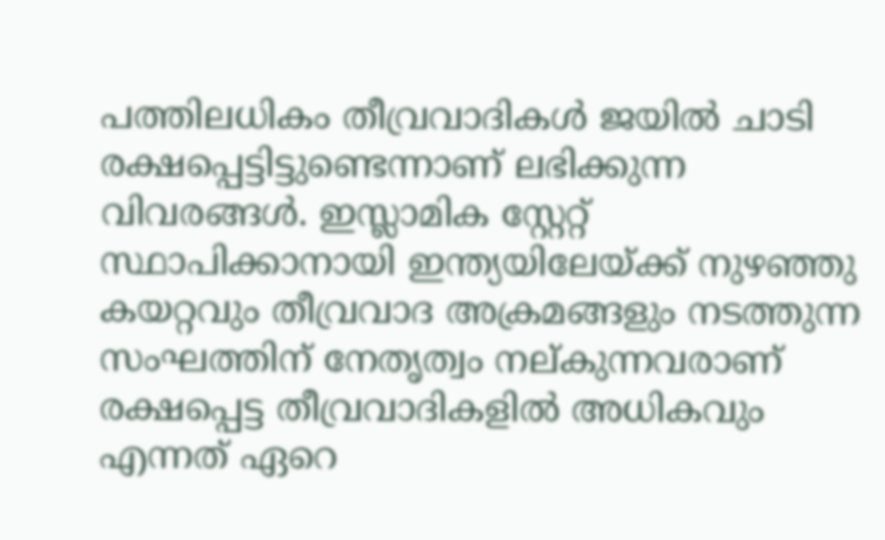പത്തിലധികം തീവ്രവാദികള്‍ ജയില്‍ ചാടി രക്ഷപ്പെട്ടിട്ടുണ്ടെന്നാണ് ലഭിക്കുന്ന വിവരങ്ങള്‍. ഇസ്ലാമിക സ്റ്റേറ്റ് സ്ഥാപിക്കാനായി ഇന്ത്യയിലേയ്ക്ക് നുഴഞ്ഞു കയറ്റവും തീവ്രവാദ അക്രമങ്ങളും നടത്തുന്ന സംഘത്തിന് നേതൃത്വം നല്കുന്നവരാണ് രക്ഷപ്പെട്ട തീവ്രവാദികളില്‍ അധികവും എന്നത് ഏറെ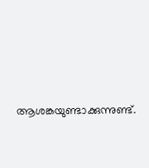ആശങ്കയുണ്ടാക്കുന്നുണ്ട്.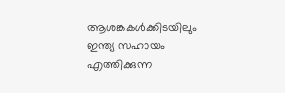ആശങ്കകള്‍ക്കിടയിലും ഇന്ത്യ സഹായം എത്തിക്കുന്ന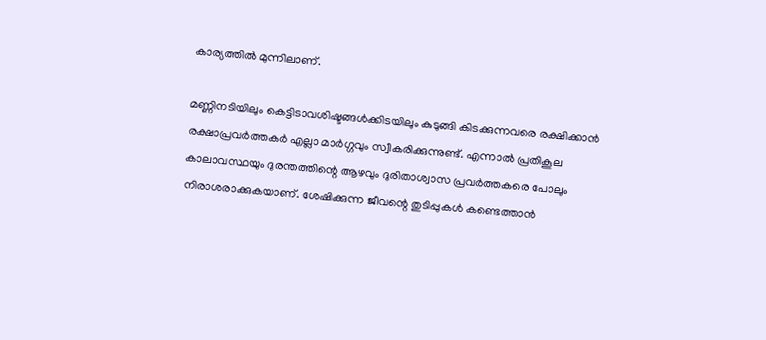കാര്യത്തില്‍ മുന്നിലാണ്.

മണ്ണിനടിയിലും കെട്ടിടാവശിഷ്ടങ്ങള്‍ക്കിടയിലും കുടുങ്ങി കിടക്കുന്നവരെ രക്ഷിക്കാന്‍ രക്ഷാപ്രവര്‍ത്തകര്‍ എല്ലാ മാര്‍ഗ്ഗവും സ്വീകരിക്കുന്നുണ്ട്. എന്നാല്‍ പ്രതികൂല കാലാവസ്ഥയും ദുരന്തത്തിന്റെ ആഴവും ദുരിതാശ്വാസ പ്രവര്‍ത്തകരെ പോലും നിരാശരാക്കുകയാണ്. ശേഷിക്കുന്ന ജീവന്റെ തുടിപ്പുകള്‍ കണ്ടെത്താന്‍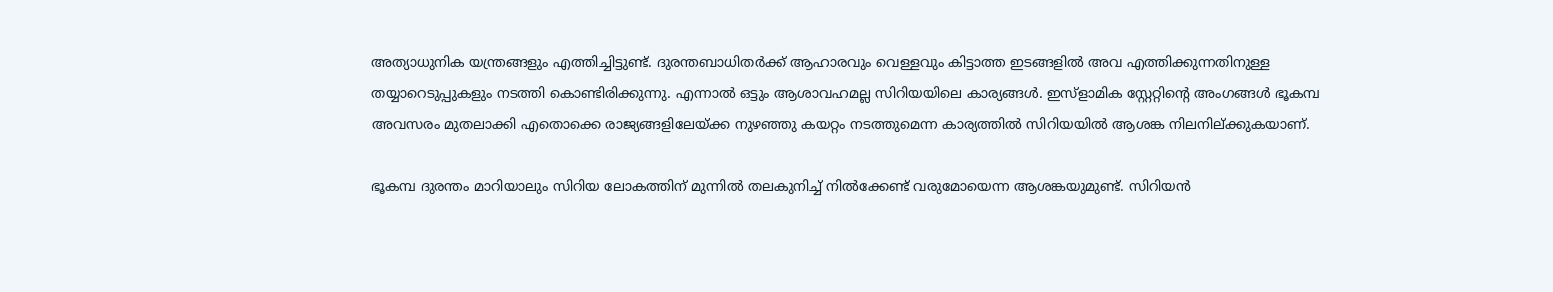അത്യാധുനിക യന്ത്രങ്ങളും എത്തിച്ചിട്ടുണ്ട്. ദുരന്തബാധിതര്‍ക്ക് ആഹാരവും വെള്ളവും കിട്ടാത്ത ഇടങ്ങളില്‍ അവ എത്തിക്കുന്നതിനുള്ള തയ്യാറെടുപ്പുകളും നടത്തി കൊണ്ടിരിക്കുന്നു. എന്നാല്‍ ഒട്ടും ആശാവഹമല്ല സിറിയയിലെ കാര്യങ്ങള്‍. ഇസ്‌ളാമിക സ്റ്റേറ്റിന്റെ അംഗങ്ങള്‍ ഭൂകമ്പ അവസരം മുതലാക്കി എതൊക്കെ രാജ്യങ്ങളിലേയ്ക്ക നുഴഞ്ഞു കയറ്റം നടത്തുമെന്ന കാര്യത്തില്‍ സിറിയയില്‍ ആശങ്ക നിലനില്ക്കുകയാണ്.

ഭൂകമ്പ ദുരന്തം മാറിയാലും സിറിയ ലോകത്തിന് മുന്നില്‍ തലകുനിച്ച് നില്‍ക്കേണ്ട് വരുമോയെന്ന ആശങ്കയുമുണ്ട്. സിറിയന്‍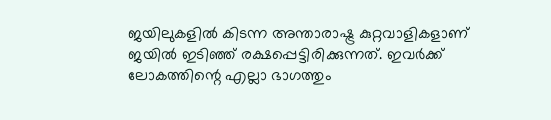ജയിലുകളില്‍ കിടന്ന അന്താരാഷ്ട്ര കുറ്റവാളികളാണ് ജയില്‍ ഇടിഞ്ഞ് രക്ഷപ്പെട്ടിരിക്കുന്നത്. ഇവര്‍ക്ക് ലോകത്തിന്റെ എല്ലാ ഭാഗത്തും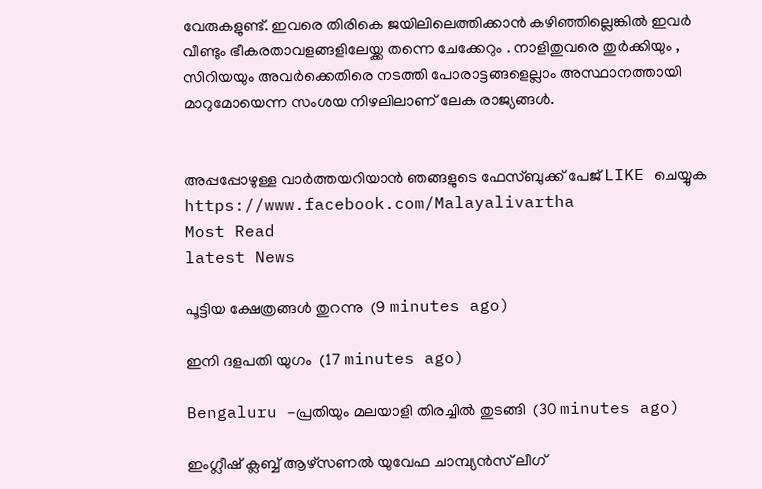വേരുകളുണ്ട്. ഇവരെ തിരികെ ജയിലിലെത്തിക്കാന്‍ കഴിഞ്ഞില്ലെങ്കില്‍ ഇവര്‍ വീണ്ടും ഭീകരതാവളങ്ങളിലേയ്ക്ക തന്നെ ചേക്കേറും . നാളിതുവരെ തുര്‍ക്കിയും , സിറിയയും അവര്‍ക്കെതിരെ നടത്തി പോരാട്ടങ്ങളെല്ലാം അസ്ഥാനത്തായി മാറുമോയെന്ന സംശയ നിഴലിലാണ് ലേക രാജ്യങ്ങള്‍.


അപ്പപ്പോഴുള്ള വാര്‍ത്തയറിയാന്‍ ഞങ്ങളുടെ ഫേസ്‌ബുക്ക്‌ പേജ് LIKE ചെയ്യുക
https://www.facebook.com/Malayalivartha
Most Read
latest News

പൂട്ടിയ ക്ഷേത്രങ്ങൾ തുറന്നു  (9 minutes ago)

ഇനി ദളപതി യുഗം  (17 minutes ago)

Bengaluru -പ്രതിയും മലയാളി തിരച്ചിൽ തുടങ്ങി  (30 minutes ago)

ഇംഗ്ലീഷ് ക്ലബ്ബ് ആഴ്‌സണൽ യുവേഫ ചാമ്പ്യൻസ് ലീഗ്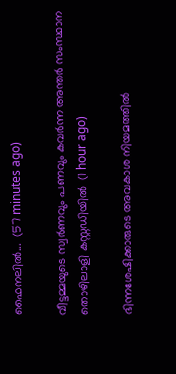ഫൈനലിൽ...  (57 minutes ago)

വീട്ടമ്മയുടെ സ്വർണവും പണവും കവർന്ന അന്തർ സംസ്ഥാന തൊഴിലാളി കസ്റ്റഡിയിൽ  (1 hour ago)

ഭിന്നശേഷിക്കാരുടെ അവകാശ നിയമത്തിൽ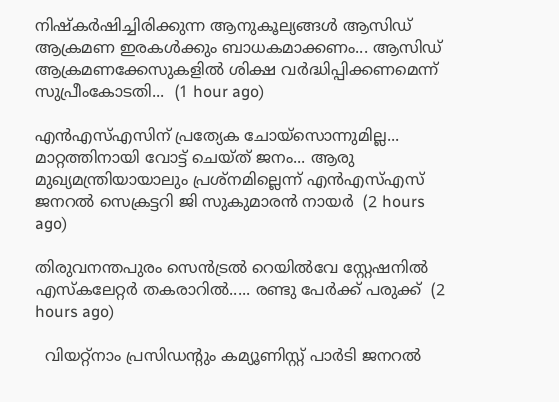നിഷ്‌കർഷിച്ചിരിക്കുന്ന ആനുകൂല്യങ്ങൾ ആസിഡ് ആക്രമണ ഇരകൾക്കും ബാധകമാക്കണം... ആസിഡ് ആക്രമണക്കേസുകളിൽ ശിക്ഷ വർദ്ധിപ്പിക്കണമെന്ന് സുപ്രീംകോടതി...  (1 hour ago)

എന്‍എസ്എസിന് പ്രത്യേക ചോയ്‌സൊന്നുമില്ല... മാറ്റത്തിനായി വോട്ട് ചെയ്ത് ജനം... ആരു മുഖ്യമന്ത്രിയായാലും പ്രശ്‌നമില്ലെന്ന് എന്‍എസ്എസ് ജനറല്‍ സെക്രട്ടറി ജി സുകുമാരന്‍ നായര്‍  (2 hours ago)

തിരുവനന്തപുരം സെൻട്രൽ റെയിൽവേ സ്റ്റേഷനിൽ എസ്‌കലേറ്റർ തകരാറിൽ..... രണ്ടു പേർക്ക് പരുക്ക്  (2 hours ago)

  വിയറ്റ്നാം പ്രസിഡന്റും കമ്യൂണിസ്റ്റ് പാർടി ജനറൽ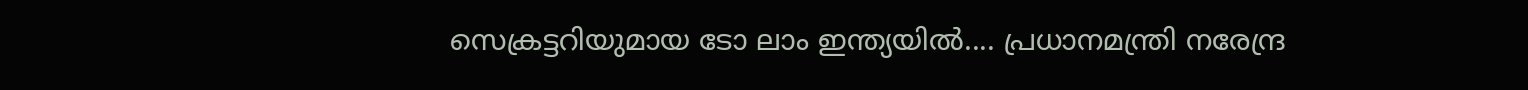സെക്രട്ടറിയുമായ ടോ ലാം ഇന്ത്യയിൽ.... പ്രധാനമന്ത്രി നരേന്ദ്ര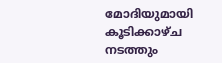മോദിയുമായി കൂടിക്കാഴ്ച നടത്തും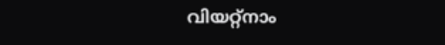വിയറ്റ്നാം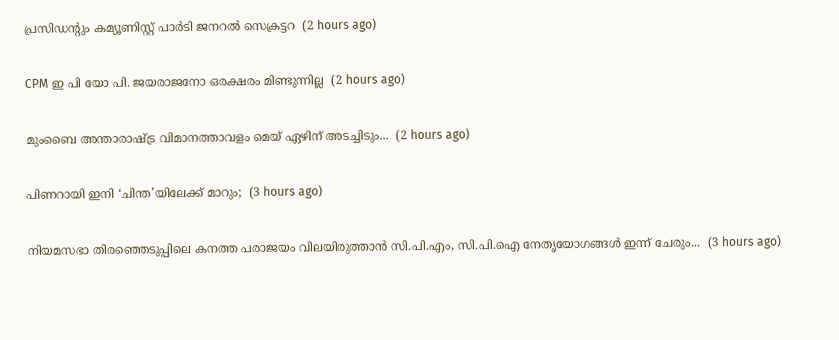പ്രസിഡന്റും കമ്യൂണിസ്റ്റ് പാർടി ജനറൽ സെക്രട്ടറ  (2 hours ago)

CPM ഇ പി യോ പി. ജയരാജനോ ഒരക്ഷരം മിണ്ടുന്നില്ല  (2 hours ago)

മുംബൈ അന്താരാഷ്ട്ര വിമാനത്താവളം മെയ് ഏഴിന് അടച്ചിടും...  (2 hours ago)

പിണറായി ഇനി ‘ചിന്ത’യിലേക്ക് മാറും;  (3 hours ago)

നിയമസഭാ തിരഞ്ഞെടുപ്പിലെ കനത്ത പരാജയം വിലയിരുത്താൻ സി.പി.എം, സി.പി.ഐ നേതൃയോഗങ്ങൾ ഇന്ന് ചേരും...  (3 hours ago)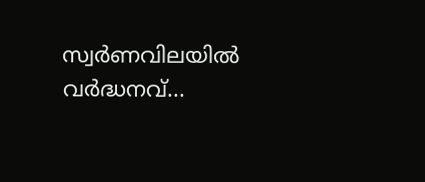സ്വര്‍ണവിലയിൽ വർദ്ധനവ്...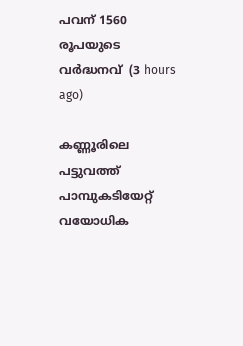പവന് 1560 രൂപയുടെ വർദ്ധനവ്  (3 hours ago)

കണ്ണൂരിലെ പട്ടുവത്ത് പാമ്പുകടിയേറ്റ് വയോധിക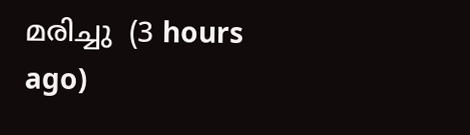മരിച്ചു  (3 hours ago)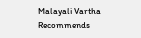Malayali Vartha Recommends